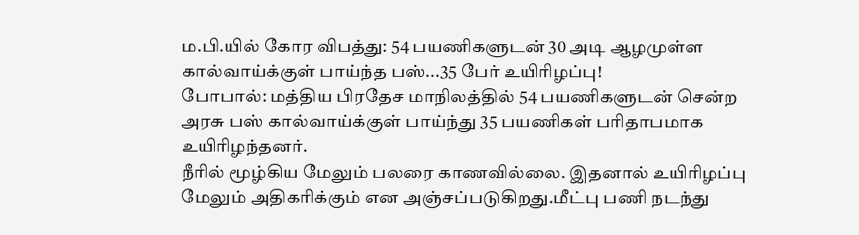ம.பி.யில் கோர விபத்து: 54 பயணிகளுடன் 30 அடி ஆழமுள்ள கால்வாய்க்குள் பாய்ந்த பஸ்...35 பேர் உயிரிழப்பு!
போபால்: மத்திய பிரதேச மாநிலத்தில் 54 பயணிகளுடன் சென்ற அரசு பஸ் கால்வாய்க்குள் பாய்ந்து 35 பயணிகள் பரிதாபமாக உயிரிழந்தனர்.
நீரில் மூழ்கிய மேலும் பலரை காணவில்லை. இதனால் உயிரிழப்பு மேலும் அதிகரிக்கும் என அஞ்சப்படுகிறது.மீட்பு பணி நடந்து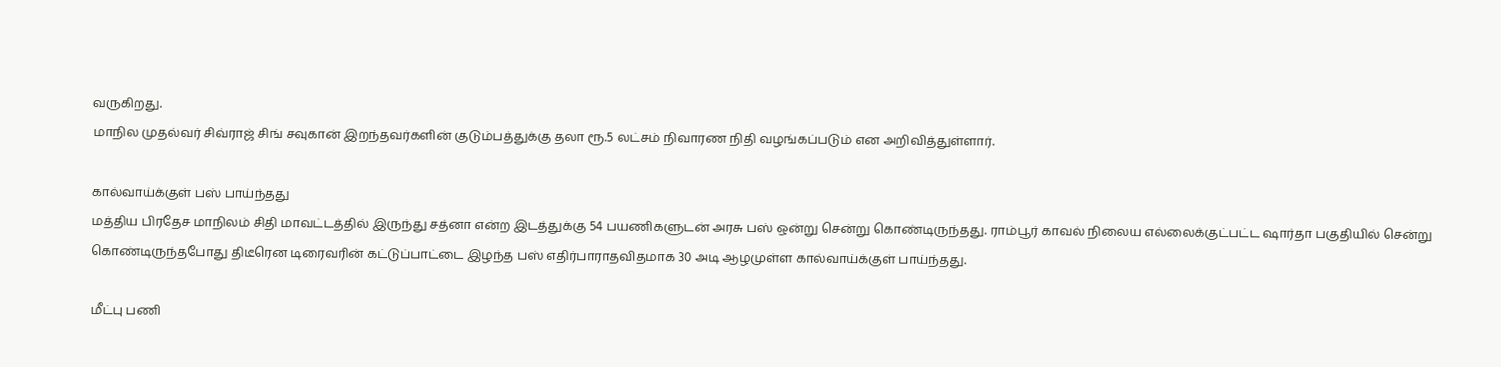வருகிறது.
மாநில முதல்வர் சிவ்ராஜ் சிங் சவுகான் இறந்தவர்களின் குடும்பத்துக்கு தலா ரூ.5 லட்சம் நிவாரண நிதி வழங்கப்படும் என அறிவித்துள்ளார்.

கால்வாய்க்குள் பஸ் பாய்ந்தது
மத்திய பிரதேச மாநிலம் சிதி மாவட்டத்தில் இருந்து சத்னா என்ற இடத்துக்கு 54 பயணிகளுடன் அரசு பஸ் ஒன்று சென்று கொண்டிருந்தது. ராம்பூர் காவல் நிலைய எல்லைக்குட்பட்ட ஷார்தா பகுதியில் சென்று கொண்டிருந்தபோது திடீரென டிரைவரின் கட்டுப்பாட்டை இழந்த பஸ் எதிர்பாராதவிதமாக 30 அடி ஆழமுள்ள கால்வாய்க்குள் பாய்ந்தது.

மீட்பு பணி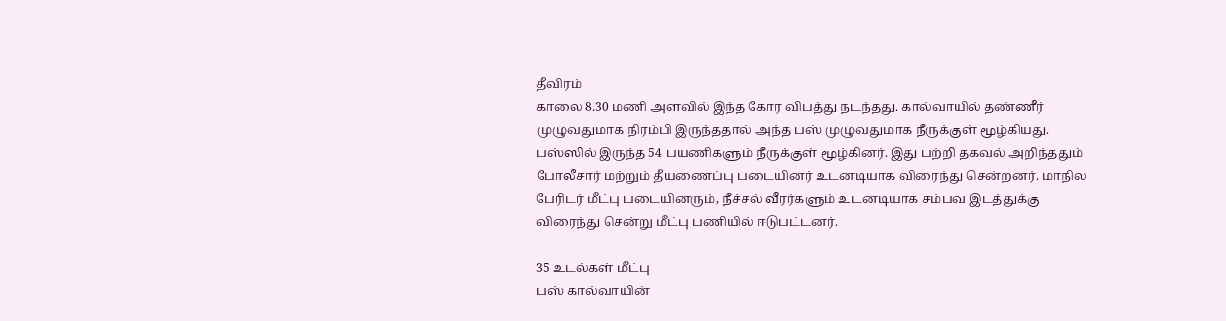தீவிரம்
காலை 8.30 மணி அளவில் இந்த கோர விபத்து நடந்தது. கால்வாயில் தண்ணீர் முழுவதுமாக நிரம்பி இருந்ததால் அந்த பஸ் முழுவதுமாக நீருக்குள் மூழ்கியது. பஸ்ஸில் இருந்த 54 பயணிகளும் நீருக்குள் மூழ்கினர். இது பற்றி தகவல் அறிந்ததும் போலீசார் மற்றும் தீயணைப்பு படையினர் உடனடியாக விரைந்து சென்றனர். மாநில பேரிடர் மீட்பு படையினரும், நீச்சல் வீரர்களும் உடனடியாக சம்பவ இடத்துக்கு விரைந்து சென்று மீட்பு பணியில் ஈடுபட்டனர்.

35 உடல்கள் மீட்பு
பஸ் கால்வாயின்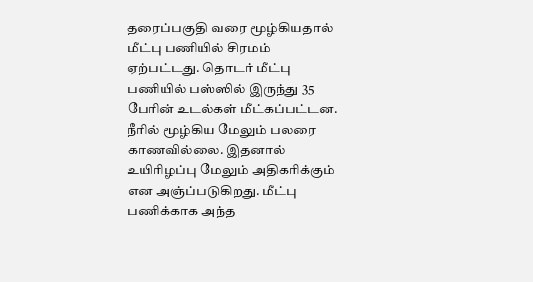தரைப்பகுதி வரை மூழ்கியதால் மீட்பு பணியில் சிரமம் ஏற்பட்டது. தொடர் மீட்பு பணியில் பஸ்ஸில் இருந்து 35 பேரின் உடல்கள் மீட்கப்பட்டன. நீரில் மூழ்கிய மேலும் பலரை காணவில்லை. இதனால் உயிரிழப்பு மேலும் அதிகரிக்கும் என அஞ்ப்படுகிறது. மீட்பு பணிக்காக அந்த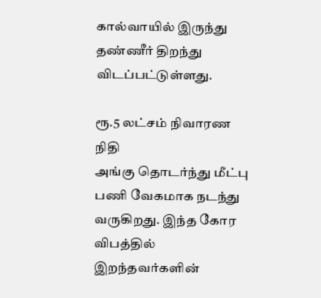கால்வாயில் இருந்து தண்ணீர் திறந்து விடப்பட்டுள்ளது.

ரூ.5 லட்சம் நிவாரண நிதி
அங்கு தொடர்ந்து மீட்பு பணி வேகமாக நடந்து வருகிறது. இந்த கோர விபத்தில் இறந்தவர்களின்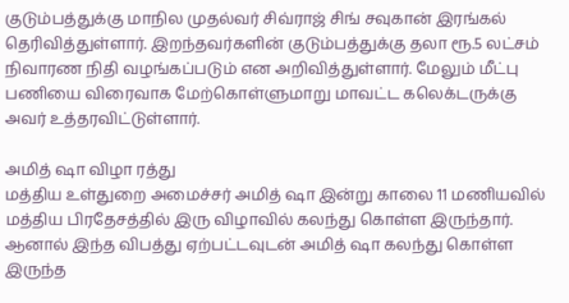குடும்பத்துக்கு மாநில முதல்வர் சிவ்ராஜ் சிங் சவுகான் இரங்கல் தெரிவித்துள்ளார். இறந்தவர்களின் குடும்பத்துக்கு தலா ரூ.5 லட்சம் நிவாரண நிதி வழங்கப்படும் என அறிவித்துள்ளார். மேலும் மீட்பு பணியை விரைவாக மேற்கொள்ளுமாறு மாவட்ட கலெக்டருக்கு அவர் உத்தரவிட்டுள்ளார்.

அமித் ஷா விழா ரத்து
மத்திய உள்துறை அமைச்சர் அமித் ஷா இன்று காலை 11 மணியவில் மத்திய பிரதேசத்தில் இரு விழாவில் கலந்து கொள்ள இருந்தார். ஆனால் இந்த விபத்து ஏற்பட்டவுடன் அமித் ஷா கலந்து கொள்ள இருந்த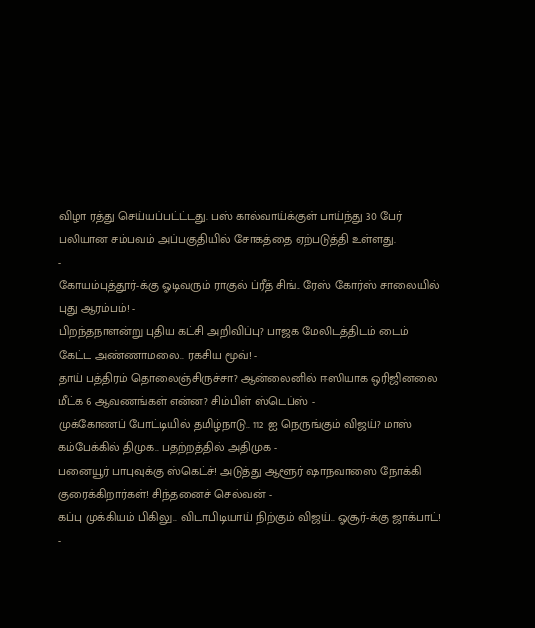விழா ரத்து செய்யப்பட்ட்டது. பஸ் கால்வாய்க்குள் பாய்ந்து 30 பேர் பலியான சம்பவம் அப்பகுதியில் சோகத்தை ஏற்படுத்தி உள்ளது.
-
கோயம்புத்தூர்-க்கு ஓடிவரும் ராகுல் ப்ரீத் சிங்.. ரேஸ் கோர்ஸ் சாலையில் புது ஆரம்பம்! -
பிறந்தநாளன்று புதிய கட்சி அறிவிப்பு? பாஜக மேலிடத்திடம் டைம் கேட்ட அண்ணாமலை.. ரகசிய மூவ்! -
தாய் பத்திரம் தொலைஞ்சிருச்சா? ஆன்லைனில் ஈஸியாக ஒரிஜினலை மீட்க 6 ஆவணங்கள் என்ன? சிம்பிள் ஸ்டெப்ஸ் -
முக்கோணப் போட்டியில் தமிழ்நாடு.. 112 ஐ நெருங்கும் விஜய்? மாஸ் கம்பேக்கில் திமுக.. பதற்றத்தில் அதிமுக -
பனையூர் பாபுவுக்கு ஸ்கெட்ச்! அடுத்து ஆளூர் ஷாநவாஸை நோக்கி குரைக்கிறார்கள்! சிந்தனைச் செல்வன் -
கப்பு முக்கியம் பிகிலு.. விடாபிடியாய் நிற்கும் விஜய்.. ஓசூர்-க்கு ஜாக்பாட்! -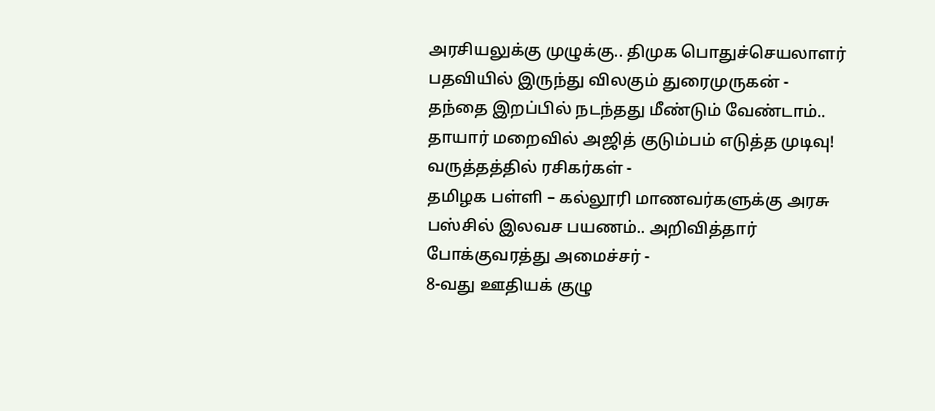அரசியலுக்கு முழுக்கு.. திமுக பொதுச்செயலாளர் பதவியில் இருந்து விலகும் துரைமுருகன் -
தந்தை இறப்பில் நடந்தது மீண்டும் வேண்டாம்.. தாயார் மறைவில் அஜித் குடும்பம் எடுத்த முடிவு! வருத்தத்தில் ரசிகர்கள் -
தமிழக பள்ளி – கல்லூரி மாணவர்களுக்கு அரசு பஸ்சில் இலவச பயணம்.. அறிவித்தார் போக்குவரத்து அமைச்சர் -
8-வது ஊதியக் குழு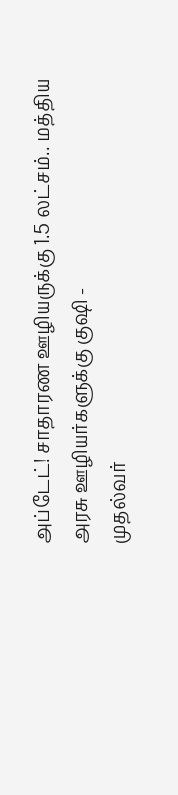அப்டேட்! சாதாரண ஊழியருக்கு 1.5 லட்சம்.. மத்திய அரசு ஊழியர்களுக்கு குஷி -
முதல்வர்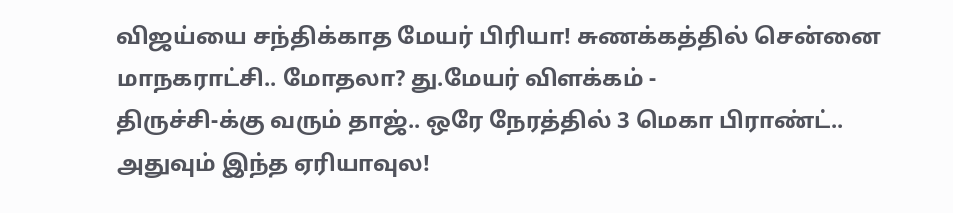விஜய்யை சந்திக்காத மேயர் பிரியா! சுணக்கத்தில் சென்னை மாநகராட்சி.. மோதலா? து.மேயர் விளக்கம் -
திருச்சி-க்கு வரும் தாஜ்.. ஒரே நேரத்தில் 3 மெகா பிராண்ட்.. அதுவும் இந்த ஏரியாவுல!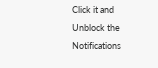Click it and Unblock the Notifications